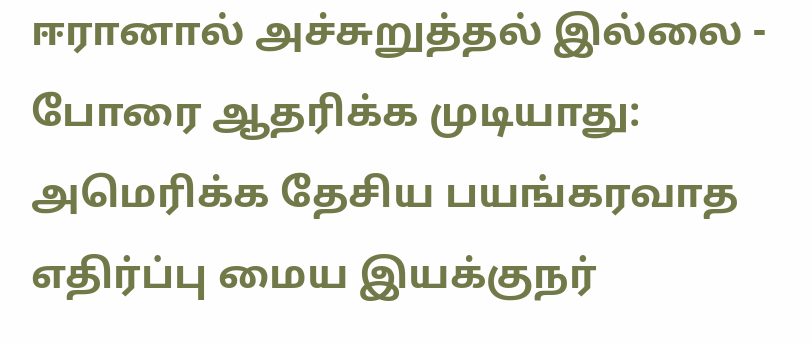ஈரானால் அச்சுறுத்தல் இல்லை - போரை ஆதரிக்க முடியாது: அமெரிக்க தேசிய பயங்கரவாத எதிர்ப்பு மைய இயக்குநர்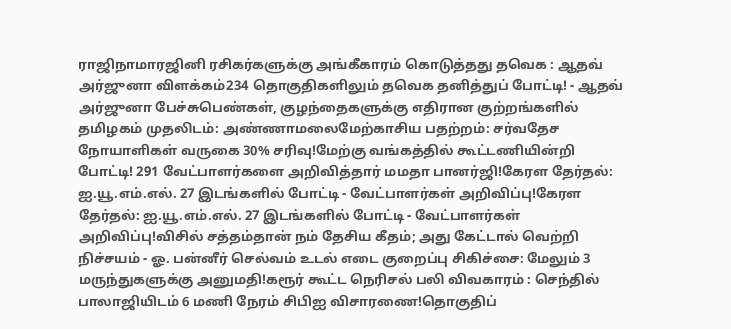ராஜிநாமாரஜினி ரசிகர்களுக்கு அங்கீகாரம் கொடுத்தது தவெக : ஆதவ் அர்ஜுனா விளக்கம்234 தொகுதிகளிலும் தவெக தனித்துப் போட்டி! - ஆதவ் அர்ஜுனா பேச்சுபெண்கள், குழந்தைகளுக்கு எதிரான குற்றங்களில் தமிழகம் முதலிடம்: அண்ணாமலைமேற்காசிய பதற்றம்: சர்வதேச நோயாளிகள் வருகை 30% சரிவு!மேற்கு வங்கத்தில் கூட்டணியின்றி போட்டி! 291 வேட்பாளர்களை அறிவித்தார் மமதா பானர்ஜி!கேரள தேர்தல்: ஐ.யூ.எம்.எல். 27 இடங்களில் போட்டி - வேட்பாளர்கள் அறிவிப்பு!கேரள தேர்தல்: ஐ.யூ.எம்.எல். 27 இடங்களில் போட்டி - வேட்பாளர்கள் அறிவிப்பு!விசில் சத்தம்தான் நம் தேசிய கீதம்; அது கேட்டால் வெற்றி நிச்சயம் - ஓ. பன்னீர் செல்வம் உடல் எடை குறைப்பு சிகிச்சை: மேலும் 3 மருந்துகளுக்கு அனுமதி!கரூர் கூட்ட நெரிசல் பலி விவகாரம் : செந்தில் பாலாஜியிடம் 6 மணி நேரம் சிபிஐ விசாரணை!தொகுதிப்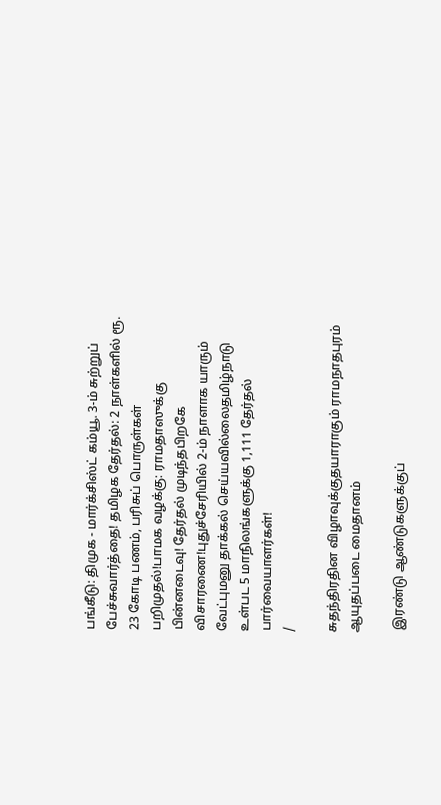பங்கீடு: திமுக - மார்க்சிஸ்ட் கம்யூ. 3-ம் சுற்றுப் பேச்சுவார்த்தை! தமிழக தேர்தல்: 2 நாள்களில் ரூ. 23 கோடி பணம், பரிசுப் பொருள்கள் பறிமுதல்!பாமக வழக்கு: ராமதாஸுக்கு பின்னடைவு! தேர்தல் முடிந்தபிறகே விசாரணை!புதுச்சேரியில் 2-ம் நாளாக யாரும் வேட்புமனு தாக்கல் செய்யவில்லைதமிழ்நாடு உள்பட 5 மாநிலங்களுக்கு 1,111 தேர்தல் பார்வையாளர்கள்!
/

சுதந்திரதின விழாவுக்குதயாராகும் ராமநாதபுரம் ஆயுதப்படை மைதானம்

 இரண்டு ஆண்டுகளுக்குப்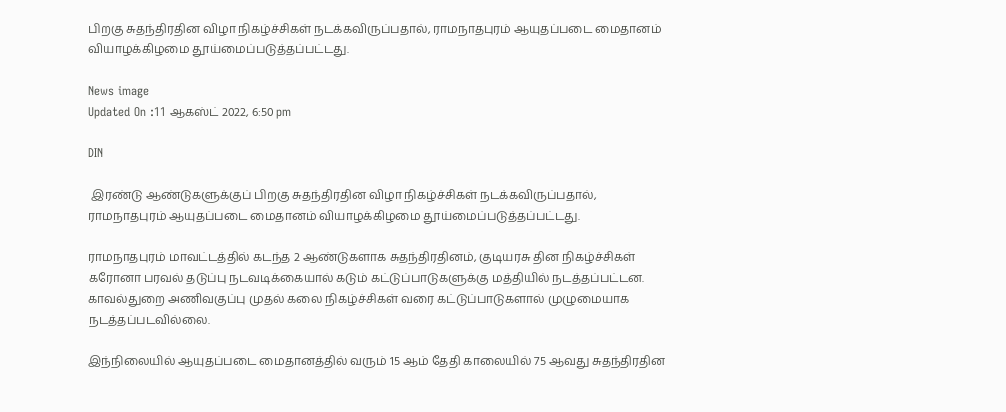பிறகு சுதந்திரதின விழா நிகழ்ச்சிகள் நடக்கவிருப்பதால், ராமநாதபுரம் ஆயுதப்படை மைதானம் வியாழக்கிழமை தூய்மைப்படுத்தப்பட்டது.

News image
Updated On :11 ஆகஸ்ட் 2022, 6:50 pm

DIN

 இரண்டு ஆண்டுகளுக்குப் பிறகு சுதந்திரதின விழா நிகழ்ச்சிகள் நடக்கவிருப்பதால், ராமநாதபுரம் ஆயுதப்படை மைதானம் வியாழக்கிழமை தூய்மைப்படுத்தப்பட்டது.

ராமநாதபுரம் மாவட்டத்தில் கடந்த 2 ஆண்டுகளாக சுதந்திரதினம், குடியரசு தின நிகழ்ச்சிகள் கரோனா பரவல் தடுப்பு நடவடிக்கையால் கடும் கட்டுப்பாடுகளுக்கு மத்தியில் நடத்தப்பட்டன. காவல்துறை அணிவகுப்பு முதல் கலை நிகழ்ச்சிகள் வரை கட்டுப்பாடுகளால் முழுமையாக நடத்தப்படவில்லை.

இந்நிலையில் ஆயுதப்படை மைதானத்தில் வரும் 15 ஆம் தேதி காலையில் 75 ஆவது சுதந்திரதின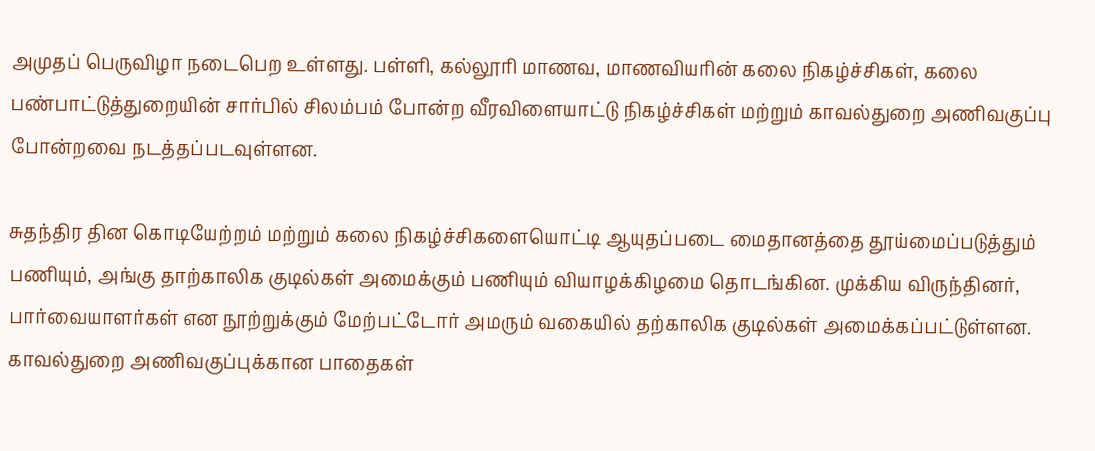அமுதப் பெருவிழா நடைபெற உள்ளது. பள்ளி, கல்லூரி மாணவ, மாணவியரின் கலை நிகழ்ச்சிகள், கலை பண்பாட்டுத்துறையின் சார்பில் சிலம்பம் போன்ற வீரவிளையாட்டு நிகழ்ச்சிகள் மற்றும் காவல்துறை அணிவகுப்பு போன்றவை நடத்தப்படவுள்ளன.

சுதந்திர தின கொடியேற்றம் மற்றும் கலை நிகழ்ச்சிகளையொட்டி ஆயுதப்படை மைதானத்தை தூய்மைப்படுத்தும் பணியும், அங்கு தாற்காலிக குடில்கள் அமைக்கும் பணியும் வியாழக்கிழமை தொடங்கின. முக்கிய விருந்தினர், பார்வையாளர்கள் என நூற்றுக்கும் மேற்பட்டோர் அமரும் வகையில் தற்காலிக குடில்கள் அமைக்கப்பட்டுள்ளன. காவல்துறை அணிவகுப்புக்கான பாதைகள்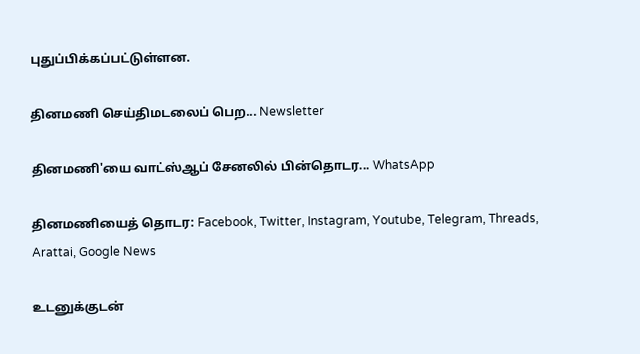புதுப்பிக்கப்பட்டுள்ளன.

தினமணி செய்திமடலைப் பெற... Newsletter

தினமணி'யை வாட்ஸ்ஆப் சேனலில் பின்தொடர... WhatsApp

தினமணியைத் தொடர: Facebook, Twitter, Instagram, Youtube, Telegram, Threads, Arattai, Google News

உடனுக்குடன்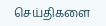செய்திகளை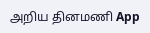அறிய தினமணி App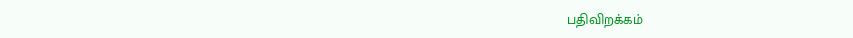பதிவிறக்கம்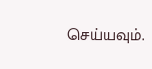செய்யவும்.